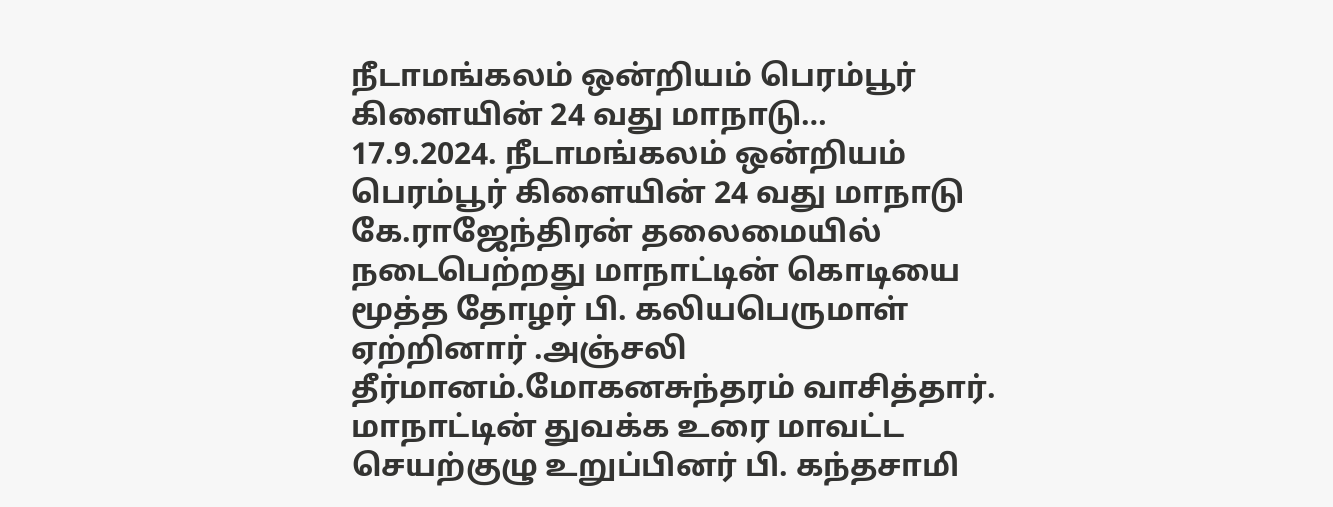நீடாமங்கலம் ஒன்றியம் பெரம்பூர் கிளையின் 24 வது மாநாடு…
17.9.2024. நீடாமங்கலம் ஒன்றியம் பெரம்பூர் கிளையின் 24 வது மாநாடு கே.ராஜேந்திரன் தலைமையில் நடைபெற்றது மாநாட்டின் கொடியை மூத்த தோழர் பி. கலியபெருமாள் ஏற்றினார் .அஞ்சலி தீர்மானம்.மோகனசுந்தரம் வாசித்தார். மாநாட்டின் துவக்க உரை மாவட்ட செயற்குழு உறுப்பினர் பி. கந்தசாமி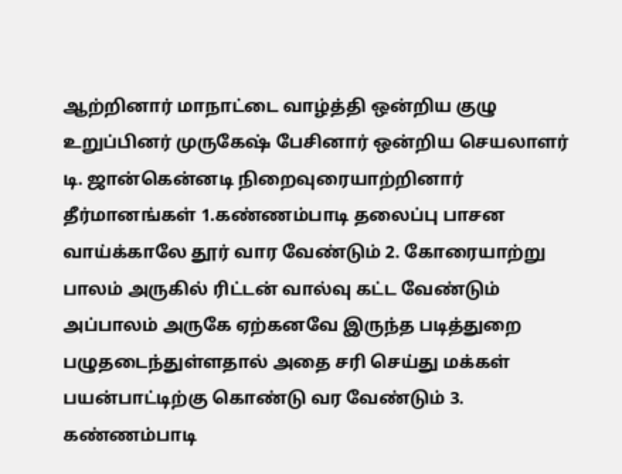ஆற்றினார் மாநாட்டை வாழ்த்தி ஒன்றிய குழு உறுப்பினர் முருகேஷ் பேசினார் ஒன்றிய செயலாளர் டி. ஜான்கென்னடி நிறைவுரையாற்றினார் தீர்மானங்கள் 1.கண்ணம்பாடி தலைப்பு பாசன வாய்க்காலே தூர் வார வேண்டும் 2. கோரையாற்று பாலம் அருகில் ரிட்டன் வால்வு கட்ட வேண்டும் அப்பாலம் அருகே ஏற்கனவே இருந்த படித்துறை பழுதடைந்துள்ளதால் அதை சரி செய்து மக்கள் பயன்பாட்டிற்கு கொண்டு வர வேண்டும் 3. கண்ணம்பாடி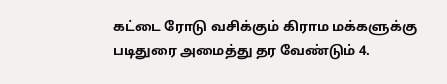கட்டை ரோடு வசிக்கும் கிராம மக்களுக்கு படிதுரை அமைத்து தர வேண்டும் 4.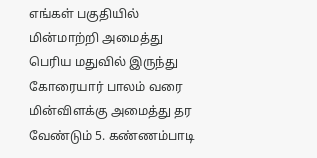எங்கள் பகுதியில் மின்மாற்றி அமைத்து பெரிய மதுவில் இருந்து கோரையார் பாலம் வரை மின்விளக்கு அமைத்து தர வேண்டும் 5. கண்ணம்பாடி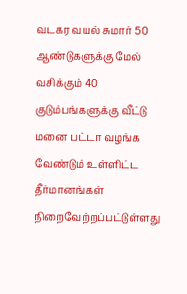வடகர வயல் சுமார் 50 ஆண்டுகளுக்கு மேல் வசிக்கும் 40 குடும்பங்களுக்கு வீட்டு மனை பட்டா வழங்க வேண்டும் உள்ளிட்ட தீர்மானங்கள் நிறைவேற்றப்பட்டுள்ளது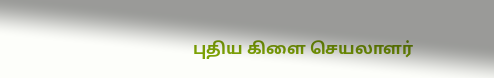புதிய கிளை செயலாளர்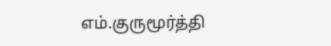எம்.குருமூர்த்தி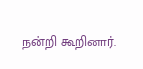நன்றி கூறினார்.